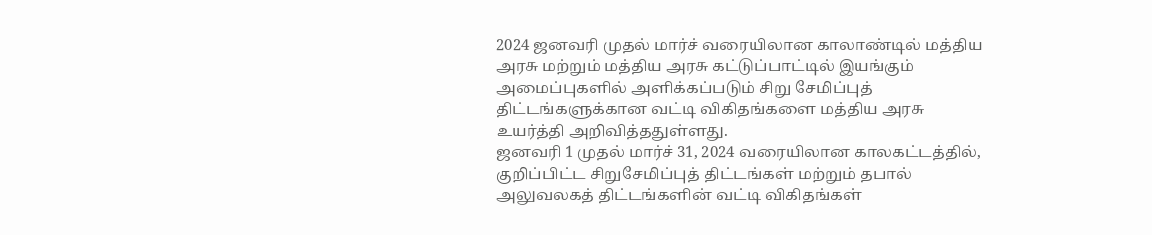2024 ஜனவரி முதல் மார்ச் வரையிலான காலாண்டில் மத்திய அரசு மற்றும் மத்திய அரசு கட்டுப்பாட்டில் இயங்கும் அமைப்புகளில் அளிக்கப்படும் சிறு சேமிப்புத் திட்டங்களுக்கான வட்டி விகிதங்களை மத்திய அரசு உயர்த்தி அறிவித்ததுள்ளது.
ஜனவரி 1 முதல் மார்ச் 31, 2024 வரையிலான காலகட்டத்தில், குறிப்பிட்ட சிறுசேமிப்புத் திட்டங்கள் மற்றும் தபால் அலுவலகத் திட்டங்களின் வட்டி விகிதங்கள்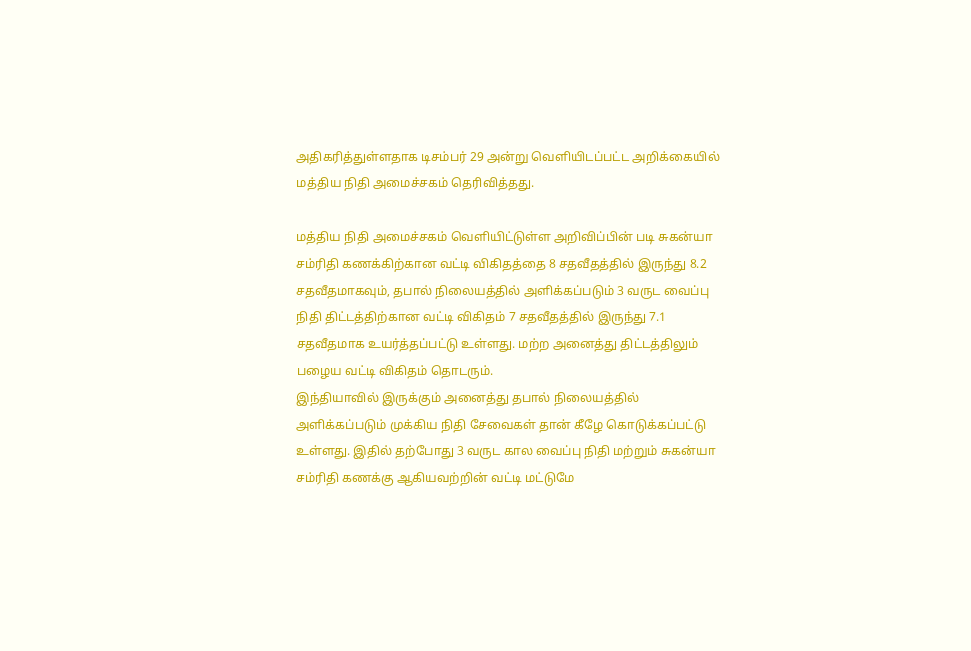அதிகரித்துள்ளதாக டிசம்பர் 29 அன்று வெளியிடப்பட்ட அறிக்கையில் மத்திய நிதி அமைச்சகம் தெரிவித்தது.

மத்திய நிதி அமைச்சகம் வெளியிட்டுள்ள அறிவிப்பின் படி சுகன்யா சம்ரிதி கணக்கிற்கான வட்டி விகிதத்தை 8 சதவீதத்தில் இருந்து 8.2 சதவீதமாகவும், தபால் நிலையத்தில் அளிக்கப்படும் 3 வருட வைப்பு நிதி திட்டத்திற்கான வட்டி விகிதம் 7 சதவீதத்தில் இருந்து 7.1 சதவீதமாக உயர்த்தப்பட்டு உள்ளது. மற்ற அனைத்து திட்டத்திலும் பழைய வட்டி விகிதம் தொடரும்.
இந்தியாவில் இருக்கும் அனைத்து தபால் நிலையத்தில் அளிக்கப்படும் முக்கிய நிதி சேவைகள் தான் கீழே கொடுக்கப்பட்டு உள்ளது. இதில் தற்போது 3 வருட கால வைப்பு நிதி மற்றும் சுகன்யா சம்ரிதி கணக்கு ஆகியவற்றின் வட்டி மட்டுமே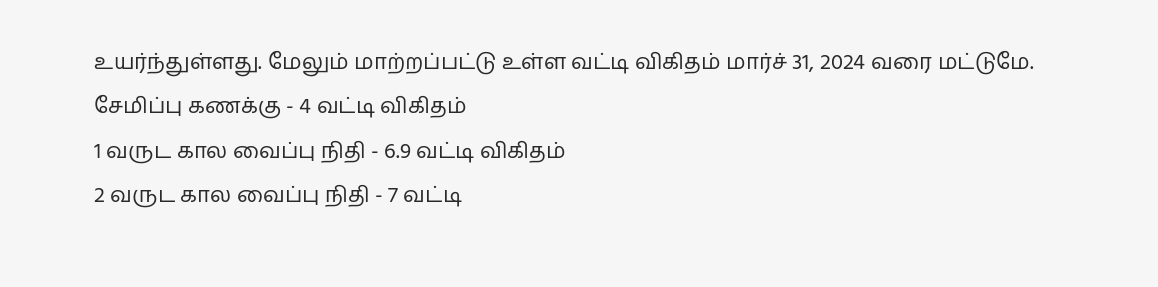உயர்ந்துள்ளது. மேலும் மாற்றப்பட்டு உள்ள வட்டி விகிதம் மார்ச் 31, 2024 வரை மட்டுமே.
சேமிப்பு கணக்கு - 4 வட்டி விகிதம்
1 வருட கால வைப்பு நிதி - 6.9 வட்டி விகிதம்
2 வருட கால வைப்பு நிதி - 7 வட்டி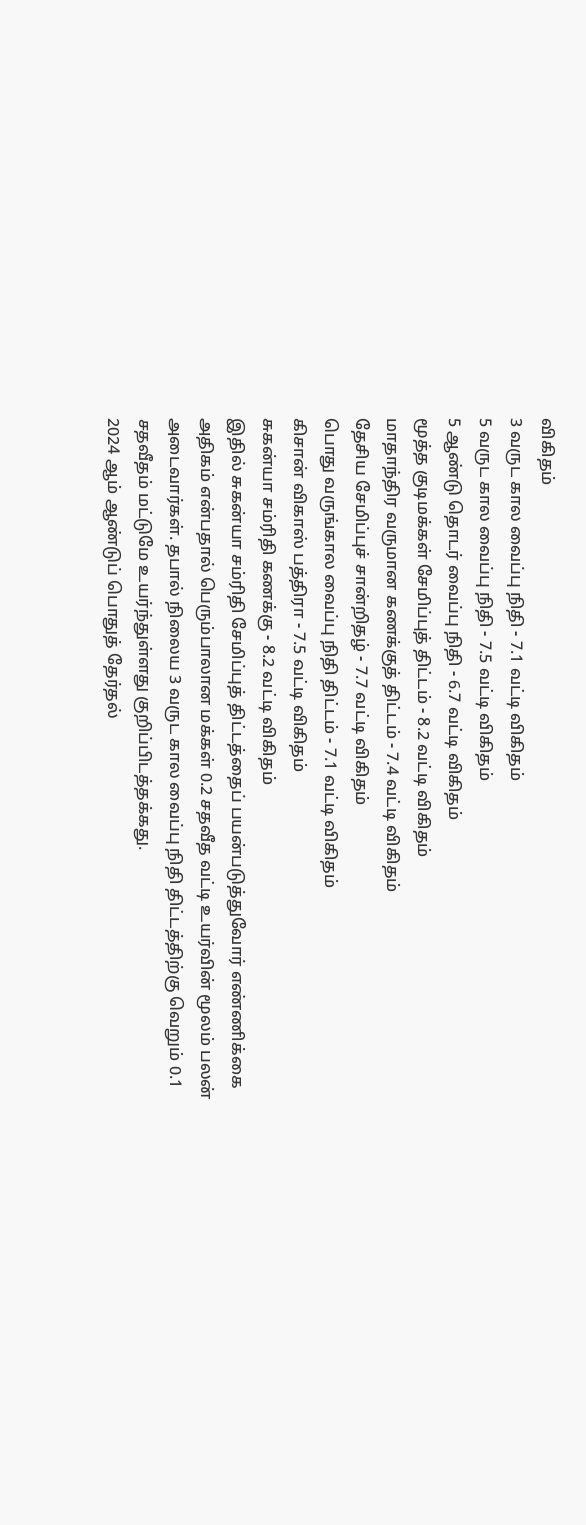விகிதம்
3 வருட கால வைப்பு நிதி - 7.1 வட்டி விகிதம்
5 வருட கால வைப்பு நிதி - 7.5 வட்டி விகிதம்
5 ஆண்டு தொடர் வைப்பு நிதி - 6.7 வட்டி விகிதம்
மூத்த குடிமக்கள் சேமிப்புத் திட்டம் - 8.2 வட்டி விகிதம்
மாதாந்திர வருமான கணக்குத் திட்டம் - 7.4 வட்டி விகிதம்
தேசிய சேமிப்புச் சான்றிதழ் - 7.7 வட்டி விகிதம்
பொது வருங்கால வைப்பு நிதி திட்டம் - 7.1 வட்டி விகிதம்
கிசான் விகாஸ் பத்திரா - 7.5 வட்டி விகிதம்
சுகன்யா சம்ரிதி கணக்கு - 8.2 வட்டி விகிதம்
இதில் சுகன்யா சம்ரிதி சேமிப்புத் திட்டத்தைப் பயன்படுத்துவோர் எண்ணிக்கை அதிகம் என்பதால் பெரும்பாலான மக்கள் 0.2 சதவீத வட்டி உயர்வின் மூலம் பலன் அடைவார்கள். தபால் நிலைய 3 வருட கால வைப்பு நிதி திட்டத்திற்கு வெறும் 0.1 சதவீதம் மட்டுமே உயர்ந்துள்ளது குறிப்பிடத்தக்கது.
2024 ஆம் ஆண்டுப் பொதுத் தேர்தல்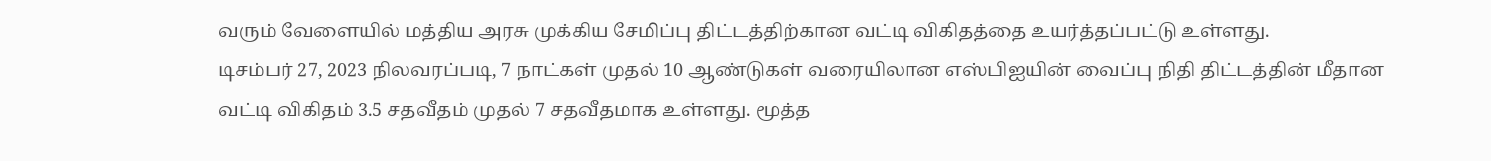வரும் வேளையில் மத்திய அரசு முக்கிய சேமிப்பு திட்டத்திற்கான வட்டி விகிதத்தை உயர்த்தப்பட்டு உள்ளது.
டிசம்பர் 27, 2023 நிலவரப்படி, 7 நாட்கள் முதல் 10 ஆண்டுகள் வரையிலான எஸ்பிஐயின் வைப்பு நிதி திட்டத்தின் மீதான வட்டி விகிதம் 3.5 சதவீதம் முதல் 7 சதவீதமாக உள்ளது. மூத்த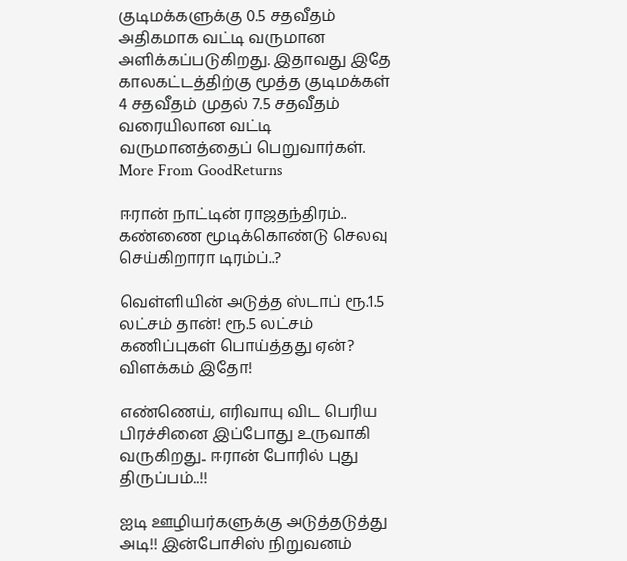குடிமக்களுக்கு 0.5 சதவீதம் அதிகமாக வட்டி வருமான அளிக்கப்படுகிறது. இதாவது இதே காலகட்டத்திற்கு மூத்த குடிமக்கள் 4 சதவீதம் முதல் 7.5 சதவீதம் வரையிலான வட்டி வருமானத்தைப் பெறுவார்கள்.
More From GoodReturns

ஈரான் நாட்டின் ராஜதந்திரம்.. கண்ணை மூடிக்கொண்டு செலவு செய்கிறாரா டிரம்ப்..?

வெள்ளியின் அடுத்த ஸ்டாப் ரூ.1.5 லட்சம் தான்! ரூ.5 லட்சம் கணிப்புகள் பொய்த்தது ஏன்? விளக்கம் இதோ!

எண்ணெய், எரிவாயு விட பெரிய பிரச்சினை இப்போது உருவாகி வருகிறது.. ஈரான் போரில் புது திருப்பம்..!!

ஐடி ஊழியர்களுக்கு அடுத்தடுத்து அடி!! இன்போசிஸ் நிறுவனம்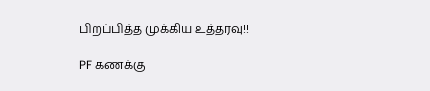பிறப்பித்த முக்கிய உத்தரவு!!

PF கணக்கு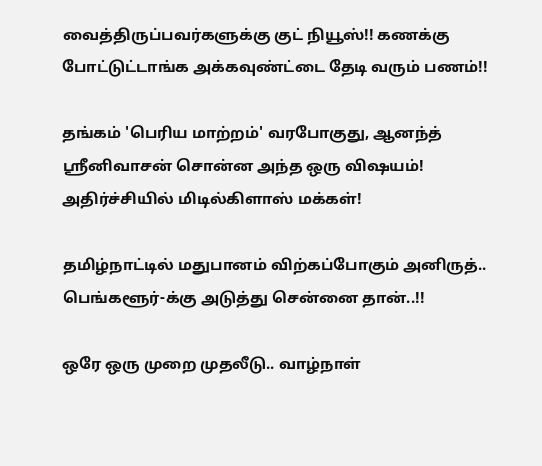வைத்திருப்பவர்களுக்கு குட் நியூஸ்!! கணக்கு போட்டுட்டாங்க அக்கவுண்ட்டை தேடி வரும் பணம்!!

தங்கம் 'பெரிய மாற்றம்' வரபோகுது, ஆனந்த் ஸ்ரீனிவாசன் சொன்ன அந்த ஒரு விஷயம்! அதிர்ச்சியில் மிடில்கிளாஸ் மக்கள்!

தமிழ்நாட்டில் மதுபானம் விற்கப்போகும் அனிருத்.. பெங்களூர்-க்கு அடுத்து சென்னை தான்..!!

ஒரே ஒரு முறை முதலீடு.. வாழ்நாள்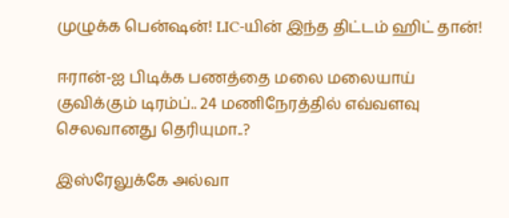முழுக்க பென்ஷன்! LIC-யின் இந்த திட்டம் ஹிட் தான்!

ஈரான்-ஐ பிடிக்க பணத்தை மலை மலையாய் குவிக்கும் டிரம்ப்.. 24 மணிநேரத்தில் எவ்வளவு செலவானது தெரியுமா..?

இஸ்ரேலுக்கே அல்வா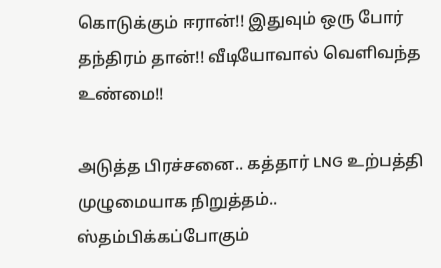கொடுக்கும் ஈரான்!! இதுவும் ஒரு போர் தந்திரம் தான்!! வீடியோவால் வெளிவந்த உண்மை!!

அடுத்த பிரச்சனை.. கத்தார் LNG உற்பத்தி முழுமையாக நிறுத்தம்.. ஸ்தம்பிக்கப்போகும்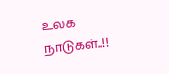உலக நாடுகள்..!!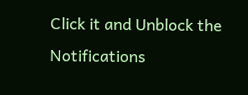Click it and Unblock the Notifications